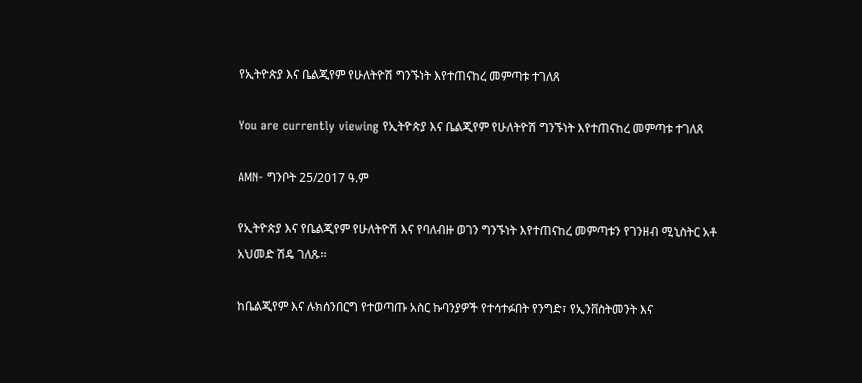የኢትዮጵያ እና ቤልጂየም የሁለትዮሽ ግንኙነት እየተጠናከረ መምጣቱ ተገለጸ

You are currently viewing የኢትዮጵያ እና ቤልጂየም የሁለትዮሽ ግንኙነት እየተጠናከረ መምጣቱ ተገለጸ

AMN- ግንቦት 25/2017 ዓ.ም

የኢትዮጵያ እና የቤልጂየም የሁለትዮሽ እና የባለብዙ ወገን ግንኙነት እየተጠናከረ መምጣቱን የገንዘብ ሚኒስትር አቶ አህመድ ሽዴ ገለጹ፡፡

ከቤልጂየም እና ሉክሰንበርግ የተወጣጡ አስር ኩባንያዎች የተሳተፉበት የንግድ፣ የኢንቨስትመንት እና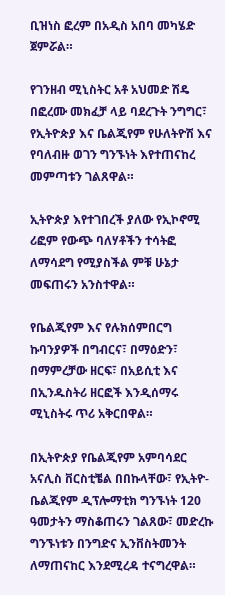ቢዝነስ ፎረም በአዲስ አበባ መካሄድ ጀምሯል።

የገንዘብ ሚኒስትር አቶ አህመድ ሽዴ በፎረሙ መክፈቻ ላይ ባደረጉት ንግግር፣ የኢትዮጵያ እና ቤልጂየም የሁለትዮሽ እና የባለብዙ ወገን ግንኙነት እየተጠናከረ መምጣቱን ገልጸዋል።

ኢትዮጵያ እየተገበረች ያለው የኢኮኖሚ ሪፎም የውጭ ባለሃቶችን ተሳትፎ ለማሳደግ የሚያስችል ምቹ ሁኔታ መፍጠሩን አንስተዋል።

የቤልጂየም እና የሉክሰምበርግ ኩባንያዎች በግብርና፣ በማዕድን፣ በማምረቻው ዘርፍ፣ በአይሲቲ እና በኢንዱስትሪ ዘርፎች እንዲሰማሩ ሚኒስትሩ ጥሪ አቅርበዋል።

በኢትዮጵያ የቤልጂየም አምባሳደር አናሊስ ቨርስቲቼል በበኩላቸው፣ የኢትዮ- ቤልጂየም ዲፕሎማቲክ ግንኙነት 120 ዓመታትን ማስቆጠሩን ገልጸው፣ መድረኩ ግንኙነቱን በንግድና ኢንቨስትመንት ለማጠናከር እንደሚረዳ ተናግረዋል።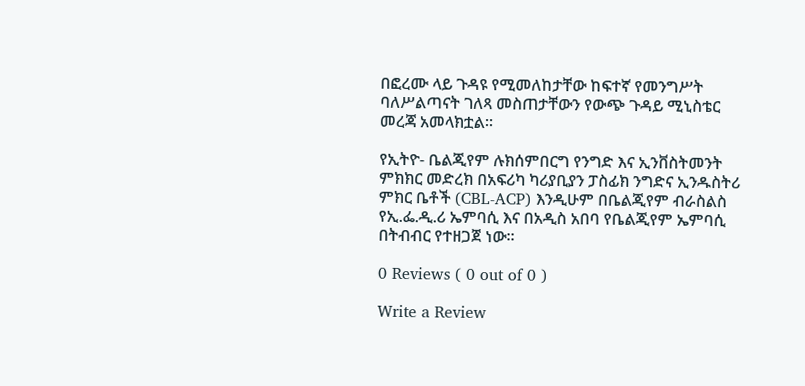በፎረሙ ላይ ጉዳዩ የሚመለከታቸው ከፍተኛ የመንግሥት ባለሥልጣናት ገለጻ መስጠታቸውን የውጭ ጉዳይ ሚኒስቴር መረጃ አመላክቷል።

የኢትዮ- ቤልጂየም ሉክሰምበርግ የንግድ እና ኢንቨስትመንት ምክክር መድረክ በአፍሪካ ካሪያቢያን ፓስፊክ ንግድና ኢንዱስትሪ ምክር ቤቶች (CBL-ACP) እንዲሁም በቤልጂየም ብራስልስ የኢ.ፌ.ዲ.ሪ ኤምባሲ እና በአዲስ አበባ የቤልጂየም ኤምባሲ በትብብር የተዘጋጀ ነው።

0 Reviews ( 0 out of 0 )

Write a Review